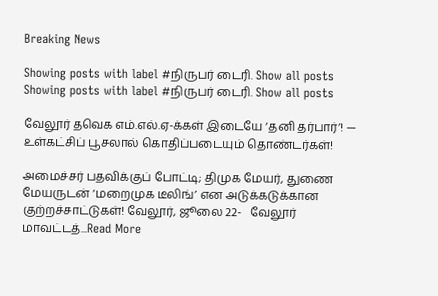Breaking News

Showing posts with label #நிருபர் டைரி. Show all posts
Showing posts with label #நிருபர் டைரி. Show all posts

வேலூர் தவெக எம்.எல்.ஏ-க்கள் இடையே ‘தனி தர்பார்’! — உள்கட்சிப் பூசலால் கொதிப்படையும் தொண்டர்கள்!

அமைச்சர் பதவிக்குப் போட்டி; திமுக மேயர், துணை மேயருடன் ‘மறைமுக டீலிங்’ என அடுக்கடுக்கான குற்றச்சாட்டுகள்! வேலூர், ஜூலை 22-   வேலூர் மாவட்டத்...Read More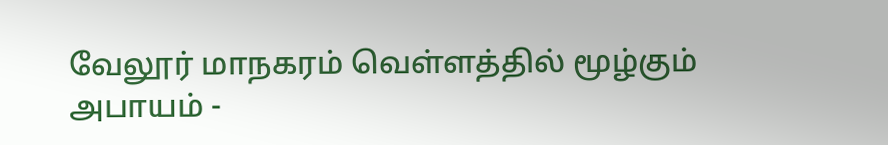வேலூர் மாநகரம் வெள்ளத்தில் மூழ்கும் அபாயம் -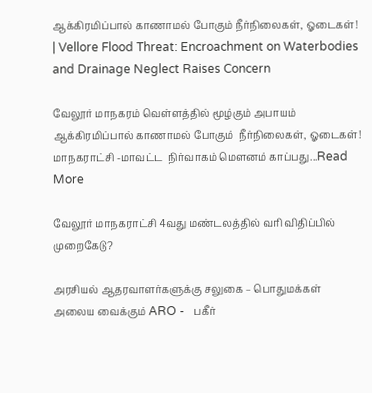ஆக்கிரமிப்பால் காணாமல் போகும் நீர்நிலைகள், ஓடைகள்! | Vellore Flood Threat: Encroachment on Waterbodies and Drainage Neglect Raises Concern

வேலூர் மாநகரம் வெள்ளத்தில் மூழ்கும் அபாயம் ஆக்கிரமிப்பால் காணாமல் போகும்  நீர்நிலைகள், ஓடைகள்!   மாநகராட்சி -மாவட்ட  நிர்வாகம் மௌனம் காப்பது...Read More

வேலூர் மாநகராட்சி 4வது மண்டலத்தில் வரி விதிப்பில் முறைகேடு?

அரசியல் ஆதரவாளர்களுக்கு சலுகை – பொதுமக்கள் அலைய வைக்கும் ARO -   பகீர்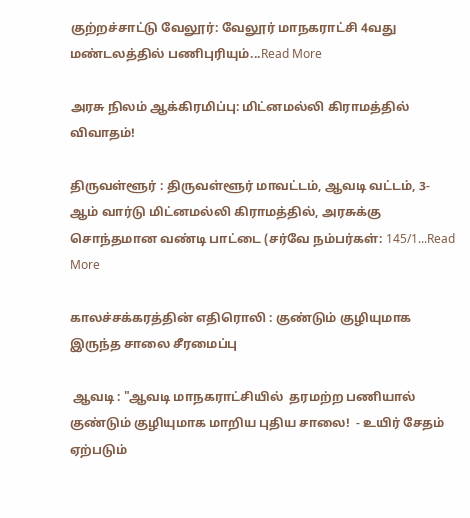குற்றச்சாட்டு வேலூர்: வேலூர் மாநகராட்சி 4வது மண்டலத்தில் பணிபுரியும்...Read More

அரசு நிலம் ஆக்கிரமிப்பு: மிட்னமல்லி கிராமத்தில் விவாதம்!

திருவள்ளூர் : திருவள்ளூர் மாவட்டம், ஆவடி வட்டம், 3-ஆம் வார்டு மிட்னமல்லி கிராமத்தில், அரசுக்கு சொந்தமான வண்டி பாட்டை (சர்வே நம்பர்கள்: 145/1...Read More

காலச்சக்கரத்தின் எதிரொலி : குண்டும் குழியுமாக இருந்த சாலை சீரமைப்பு

 ஆவடி : "ஆவடி மாநகராட்சியில்  தரமற்ற பணியால் குண்டும் குழியுமாக மாறிய புதிய சாலை!  - உயிர் சேதம் ஏற்படும்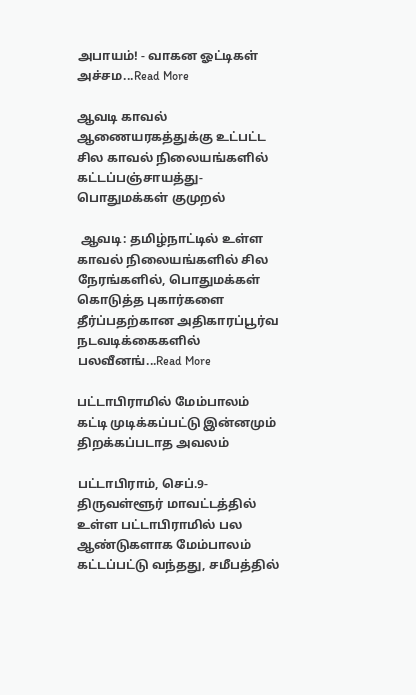அபாயம்! - வாகன ஓட்டிகள் அச்சம...Read More

ஆவடி காவல் ஆணையரகத்துக்கு உட்பட்ட சில காவல் நிலையங்களில் கட்டப்பஞ்சாயத்து-பொதுமக்கள் குமுறல்

 ஆவடி: தமிழ்நாட்டில் உள்ள காவல் நிலையங்களில் சில நேரங்களில், பொதுமக்கள் கொடுத்த புகார்களை தீர்ப்பதற்கான அதிகாரப்பூர்வ நடவடிக்கைகளில் பலவீனங்...Read More

பட்டாபிராமில் மேம்பாலம் கட்டி முடிக்கப்பட்டு இன்னமும் திறக்கப்படாத அவலம்

பட்டாபிராம், செப்.9- திருவள்ளூர் மாவட்டத்தில் உள்ள பட்டாபிராமில் பல ஆண்டுகளாக மேம்பாலம் கட்டப்பட்டு வந்தது, சமீபத்தில்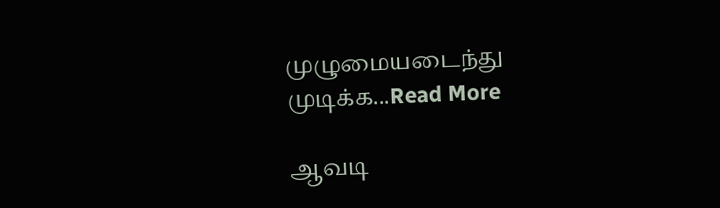முழுமையடைந்து முடிக்க...Read More

ஆவடி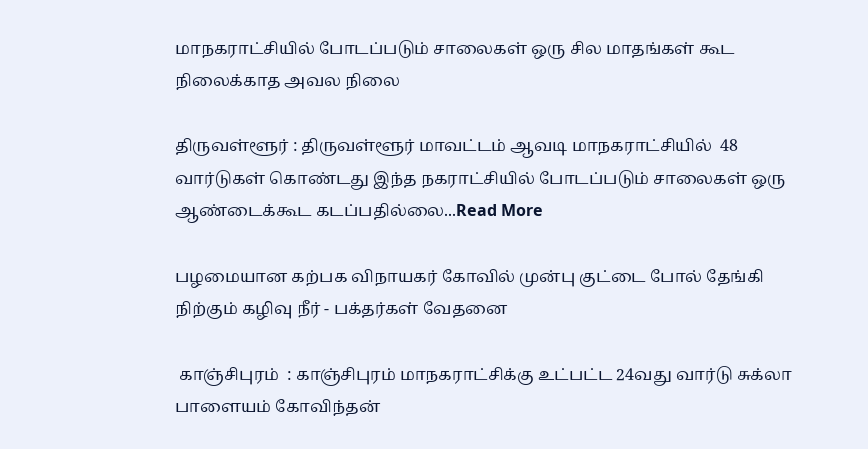மாநகராட்சியில் போடப்படும் சாலைகள் ஒரு சில மாதங்கள் கூட நிலைக்காத அவல நிலை

திருவள்ளூர் : திருவள்ளூர் மாவட்டம் ஆவடி மாநகராட்சியில்  48 வார்டுகள் கொண்டது இந்த நகராட்சியில் போடப்படும் சாலைகள் ஒரு ஆண்டைக்கூட கடப்பதில்லை...Read More

பழமையான கற்பக விநாயகர் கோவில் முன்பு குட்டை போல் தேங்கி நிற்கும் கழிவு நீர் - பக்தர்கள் வேதனை

 காஞ்சிபுரம்  : காஞ்சிபுரம் மாநகராட்சிக்கு உட்பட்ட 24வது வார்டு சுக்லா பாளையம் கோவிந்தன்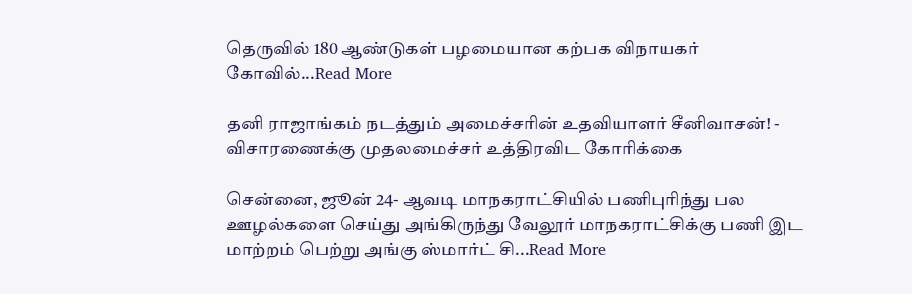தெருவில் 180 ஆண்டுகள் பழமையான கற்பக விநாயகர் கோவில்...Read More

தனி ராஜாங்கம் நடத்தும் அமைச்சரின் உதவியாளர் சீனிவாசன்! - விசாரணைக்கு முதலமைச்சர் உத்திரவிட கோரிக்கை

சென்னை, ஜூன் 24- ஆவடி மாநகராட்சியில் பணிபுரிந்து பல ஊழல்களை செய்து அங்கிருந்து வேலூர் மாநகராட்சிக்கு பணி இட மாற்றம் பெற்று அங்கு ஸ்மார்ட் சி...Read More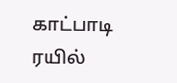காட்பாடி ரயில்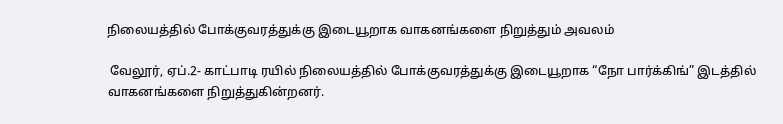நிலையத்தில் போக்குவரத்துக்கு இடையூறாக வாகனங்களை நிறுத்தும் அவலம்

 வேலூர், ஏப்.2- காட்பாடி ரயில் நிலையத்தில் போக்குவரத்துக்கு இடையூறாக “நோ பார்க்கிங்” இடத்தில் வாகனங்களை நிறுத்துகின்றனர்.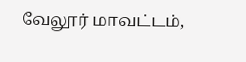வேலூர் மாவட்டம்,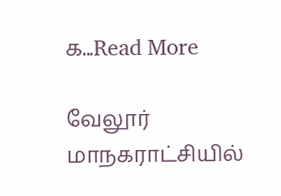க...Read More

வேலூர் மாநகராட்சியில்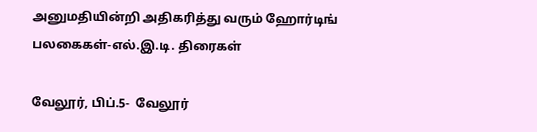அனுமதியின்றி அதிகரித்து வரும் ஹோர்டிங் பலகைகள்-எல்.இ.டி. திரைகள்

வேலூர், பிப்.5-  வேலூர்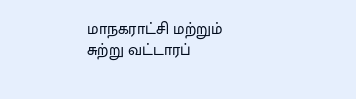மாநகராட்சி மற்றும் சுற்று வட்டாரப்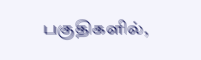பகுதிகளில்,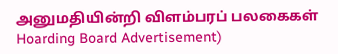அனுமதியின்றி விளம்பரப் பலகைகள் Hoarding Board Advertisement)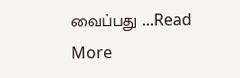வைப்பது ...Read More